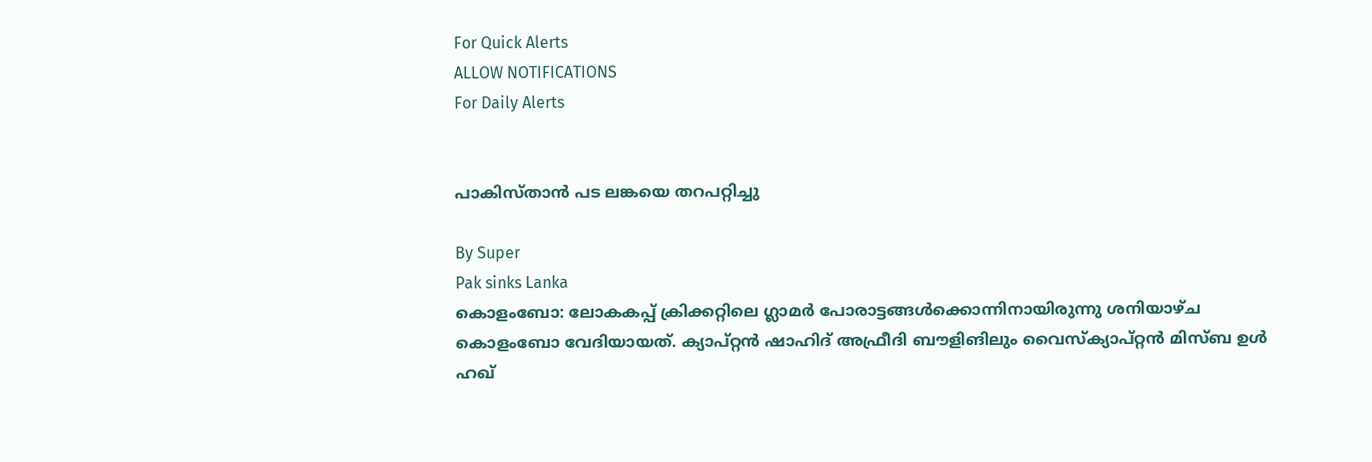For Quick Alerts
ALLOW NOTIFICATIONS
For Daily Alerts


പാകിസ്താന്‍ പട ലങ്കയെ തറപറ്റിച്ചു

By Super
Pak sinks Lanka
കൊളംബോ: ലോകകപ്പ് ക്രിക്കറ്റിലെ ഗ്ലാമര്‍ പോരാട്ടങ്ങള്‍ക്കൊന്നിനായിരുന്നു ശനിയാഴ്ച കൊളംബോ വേദിയായത്. ക്യാപ്റ്റന്‍ ഷാഹിദ് അഫ്രീദി ബൗളിങിലും വൈസ്‌ക്യാപ്റ്റന്‍ മിസ്ബ ഉള്‍ ഹഖ്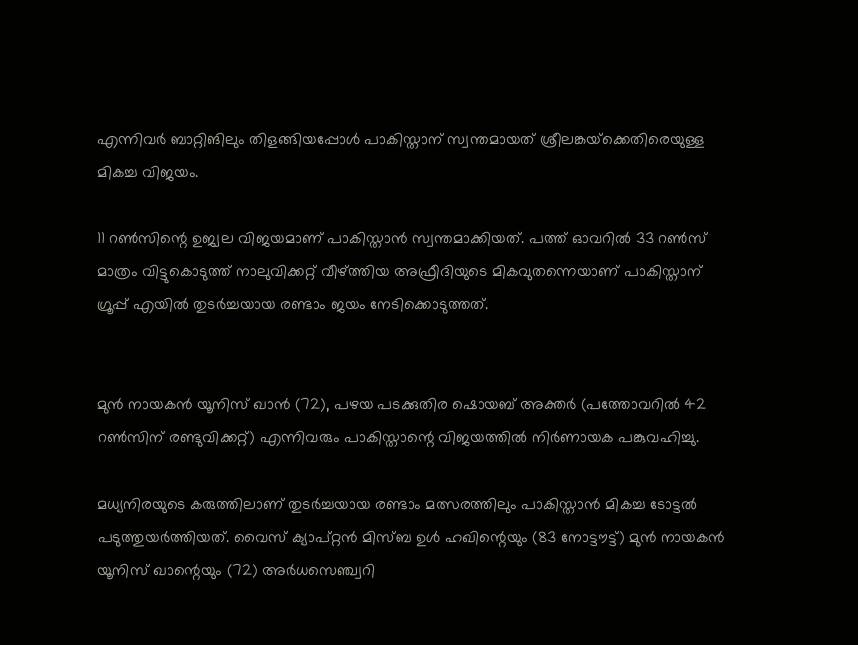എന്നിവര്‍ ബാറ്റിങിലും തിളങ്ങിയപ്പോള്‍ പാകിസ്താന് സ്വന്തമായത് ശ്രീലങ്കയ്‌ക്കെതിരെയുള്ള മികച്ച വിജയം.

11 റണ്‍സിന്റെ ഉജ്വല വിജയമാണ് പാകിസ്താന്‍ സ്വന്തമാക്കിയത്. പത്ത് ഓവറില്‍ 33 റണ്‍സ് മാത്രം വിട്ടുകൊടുത്ത് നാലുവിക്കറ്റ് വീഴ്ത്തിയ അഫ്രീദിയുടെ മികവുതന്നെയാണ് പാകിസ്താന് ഗ്രൂപ്പ് എയില്‍ തുടര്‍ച്ചയായ രണ്ടാം ജയം നേടിക്കൊടുത്തത്.


മുന്‍ നായകന്‍ യൂനിസ് ഖാന്‍ (72), പഴയ പടക്കുതിര ഷൊയബ് അക്തര്‍ (പത്തോവറില്‍ 42 റണ്‍സിന് രണ്ടുവിക്കറ്റ്) എന്നിവരും പാകിസ്താന്റെ വിജയത്തില്‍ നിര്‍ണായക പങ്കുവഹിച്ചു.

മധ്യനിരയുടെ കരുത്തിലാണ് തുടര്‍ച്ചയായ രണ്ടാം മത്സരത്തിലും പാകിസ്താന്‍ മികച്ച ടോട്ടല്‍ പടുത്തുയര്‍ത്തിയത്. വൈസ് ക്യാപ്റ്റന്‍ മിസ്ബ ഉള്‍ ഹഖിന്റെയും (83 നോട്ടൗട്ട്) മുന്‍ നായകന്‍ യൂനിസ് ഖാന്റെയും (72) അര്‍ധസെഞ്ച്വറി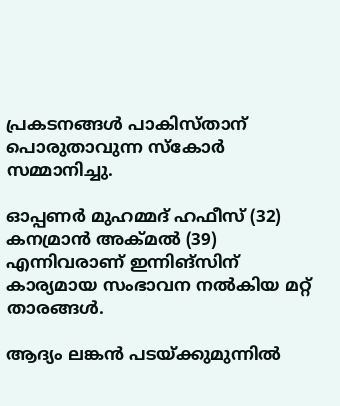പ്രകടനങ്ങള്‍ പാകിസ്താന് പൊരുതാവുന്ന സ്‌കോര്‍ സമ്മാനിച്ചു.

ഓപ്പണര്‍ മുഹമ്മദ് ഹഫീസ് (32) കനമ്രാന്‍ അക്മല്‍ (39) എന്നിവരാണ് ഇന്നിങ്‌സിന് കാര്യമായ സംഭാവന നല്‍കിയ മറ്റ് താരങ്ങള്‍.

ആദ്യം ലങ്കന്‍ പടയ്ക്കുമുന്നില്‍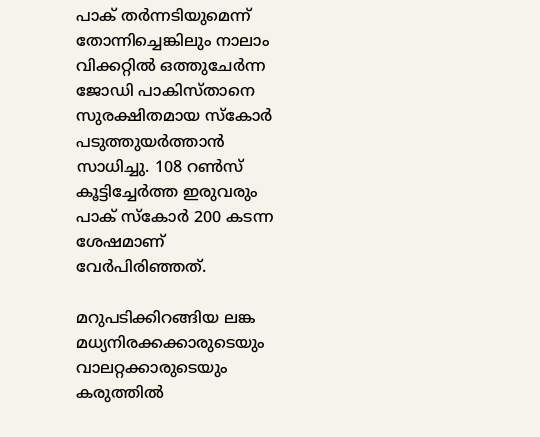പാക് തര്‍ന്നടിയുമെന്ന് തോന്നിച്ചെങ്കിലും നാലാം വിക്കറ്റില്‍ ഒത്തുചേര്‍ന്ന ജോഡി പാകിസ്താനെ സുരക്ഷിതമായ സ്‌കോര്‍ പടുത്തുയര്‍ത്താന്‍ സാധിച്ചു. 108 റണ്‍സ് കൂട്ടിച്ചേര്‍ത്ത ഇരുവരും പാക് സ്‌കോര്‍ 200 കടന്ന ശേഷമാണ് വേര്‍പിരിഞ്ഞത്.

മറുപടിക്കിറങ്ങിയ ലങ്ക മധ്യനിരക്കക്കാരുടെയും വാലറ്റക്കാരുടെയും കരുത്തില്‍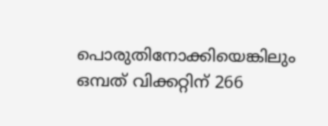പൊരുതിനോക്കിയെങ്കിലും ഒമ്പത് വിക്കറ്റിന് 266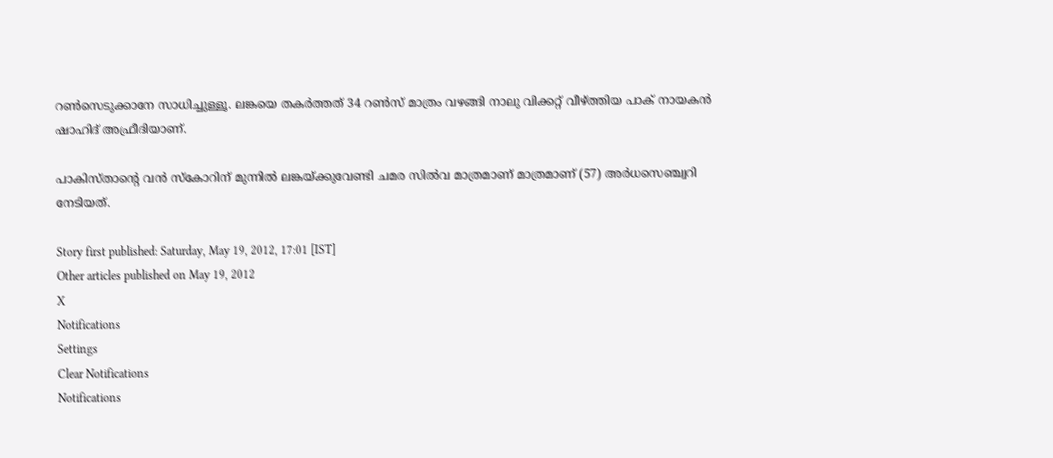റണ്‍സെടുക്കാനേ സാധിച്ചുള്ളൂ. ലങ്കയെ തകര്‍ത്തത് 34 റണ്‍സ് മാത്രം വഴങ്ങി നാലു വിക്കറ്റ് വീഴ്ത്തിയ പാക് നായകന്‍ ഷാഹിദ് അഫ്രീദിയാണ്.

പാകിസ്താന്റെ വന്‍ സ്‌കോറിന് മുന്നില്‍ ലങ്കയ്ക്കുവേണ്ടി ചമര സില്‍വ മാത്രമാണ് മാത്രമാണ് (57) അര്‍ധസെഞ്ച്വറി നേടിയത്.

Story first published: Saturday, May 19, 2012, 17:01 [IST]
Other articles published on May 19, 2012
X
Notifications
Settings
Clear Notifications
Notifications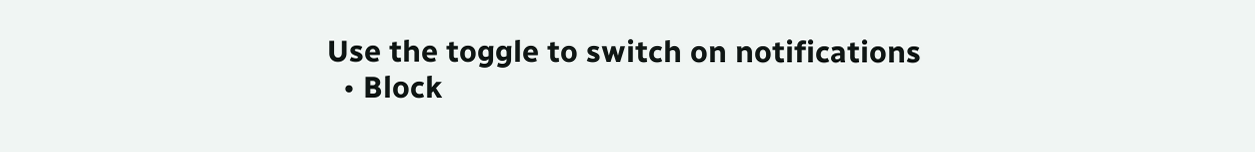Use the toggle to switch on notifications
  • Block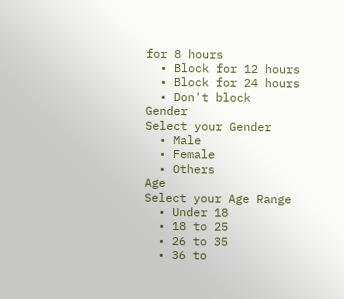for 8 hours
  • Block for 12 hours
  • Block for 24 hours
  • Don't block
Gender
Select your Gender
  • Male
  • Female
  • Others
Age
Select your Age Range
  • Under 18
  • 18 to 25
  • 26 to 35
  • 36 to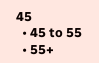45
  • 45 to 55
  • 55+